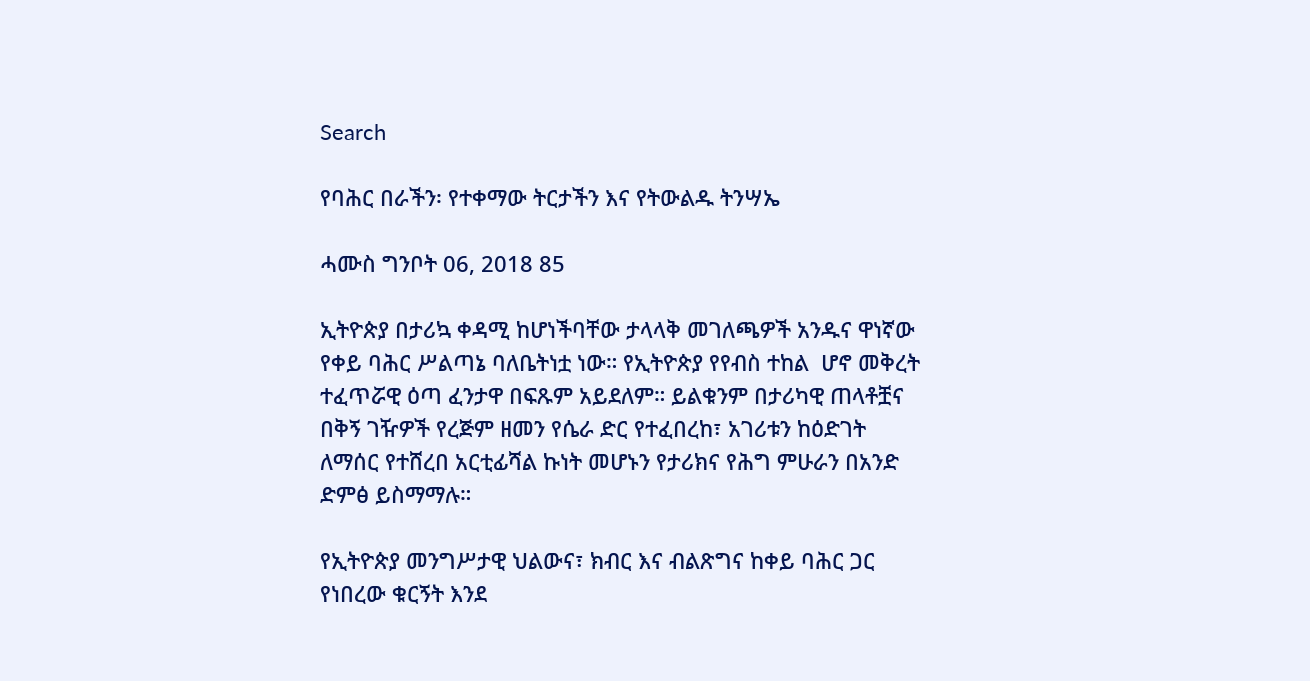Search

የባሕር በራችን፡ የተቀማው ትርታችን እና የትውልዱ ትንሣኤ

ሓሙስ ግንቦት 06, 2018 85

ኢትዮጵያ በታሪኳ ቀዳሚ ከሆነችባቸው ታላላቅ መገለጫዎች አንዱና ዋነኛው የቀይ ባሕር ሥልጣኔ ባለቤትነቷ ነው። የኢትዮጵያ የየብስ ተከል  ሆኖ መቅረት ተፈጥሯዊ ዕጣ ፈንታዋ በፍጹም አይደለም። ይልቁንም በታሪካዊ ጠላቶቿና በቅኝ ገዥዎች የረጅም ዘመን የሴራ ድር የተፈበረከ፣ አገሪቱን ከዕድገት ለማሰር የተሸረበ አርቲፊሻል ኩነት መሆኑን የታሪክና የሕግ ምሁራን በአንድ ድምፅ ይስማማሉ።

የኢትዮጵያ መንግሥታዊ ህልውና፣ ክብር እና ብልጽግና ከቀይ ባሕር ጋር የነበረው ቁርኝት እንደ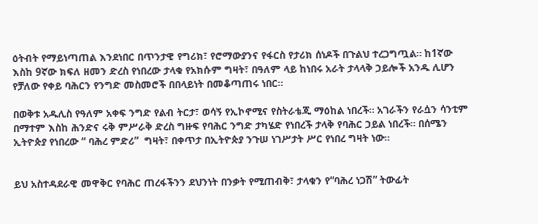ዕትብት የማይነጣጠል እንደነበር በጥንታዊ የግሪክ፣ የሮማውያንና የፋርስ የታሪክ ሰነዶች በጉልህ ተረጋግጧል። ከ1ኛው እስከ 9ኛው ክፍለ ዘመን ድረስ የነበረው ታላቁ የአክሱም ግዛት፣ በዓለም ላይ ከነበሩ አራት ታላላቅ ኃይሎች አንዱ ሊሆን የቻለው የቀይ ባሕርን የንግድ መስመሮች በበላይነት በመቆጣጠሩ ነበር።

በወቅቱ አዱሊስ የዓለም አቀፍ ንግድ የልብ ትርታ፣ ወሳኝ የኢኮኖሚና የስትራቴጂ ማዕከል ነበረች። አገራችን የራሷን ሳንቲም በማተም እስከ ሕንድና ሩቅ ምሥራቅ ድረስ ግዙፍ የባሕር ንግድ ታካሄድ የነበረች ታላቅ የባሕር ኃይል ነበረች። በሰሜን ኢትዮጵያ የነበረው “ ባሕረ ምድሪ”  ግዛት፣ በቀጥታ በኢትዮጵያ ንጉሠ ነገሥታት ሥር የነበረ ግዛት ነው።


ይህ አስተዳደራዊ መዋቅር የባሕር ጠረፋችንን ደህንነት በንቃት የሚጠብቅ፣ ታላቁን የ“ባሕረ ነጋሽ” ትውፊት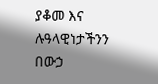ያቆመ እና ሉዓላዊነታችንን በውኃ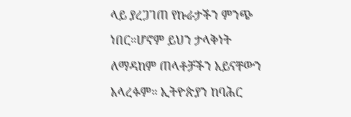ላይ ያረጋገጠ የኩራታችን ምንጭ ነበር።ሆኖም ይህን ታላቅነት ለማዳከም ጠላቶቻችን አይናቸውን አላረፉም። ኢትዮጵያን ከባሕር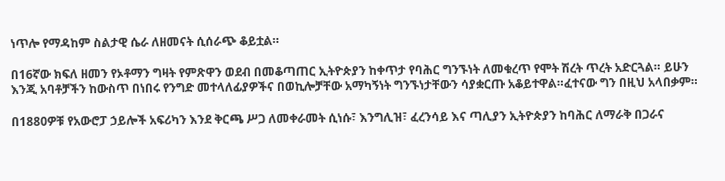ነጥሎ የማዳከም ስልታዊ ሴራ ለዘመናት ሲሰራጭ ቆይቷል።

በ16ኛው ክፍለ ዘመን የኦቶማን ግዛት የምጽዋን ወደብ በመቆጣጠር ኢትዮጵያን ከቀጥታ የባሕር ግንኙነት ለመቁረጥ የሞት ሽረት ጥረት አድርጓል። ይሁን እንጂ አባቶቻችን ከውስጥ በነበሩ የንግድ መተላለፊያዎችና በወኪሎቻቸው አማካኝነት ግንኙነታቸውን ሳያቋርጡ አቆይተዋል።ፈተናው ግን በዚህ አላበቃም።

በ1880ዎቹ የአውሮፓ ኃይሎች አፍሪካን እንደ ቅርጫ ሥጋ ለመቀራመት ሲነሱ፣ እንግሊዝ፣ ፈረንሳይ እና ጣሊያን ኢትዮጵያን ከባሕር ለማራቅ በጋራና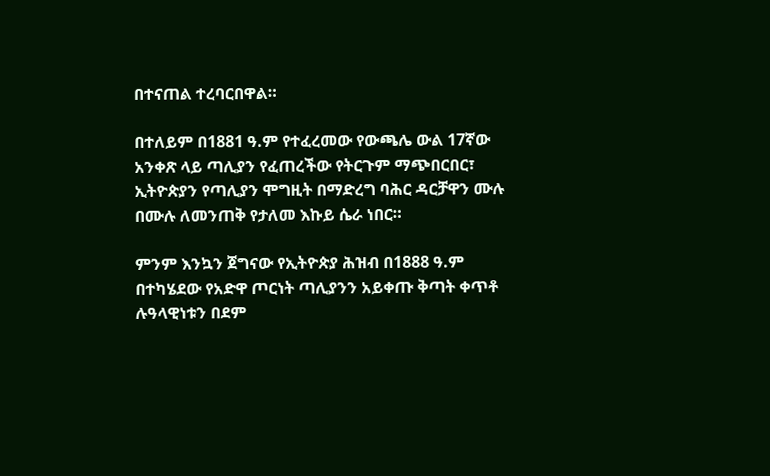በተናጠል ተረባርበዋል።

በተለይም በ1881 ዓ.ም የተፈረመው የውጫሌ ውል 17ኛው አንቀጽ ላይ ጣሊያን የፈጠረችው የትርጉም ማጭበርበር፣ ኢትዮጵያን የጣሊያን ሞግዚት በማድረግ ባሕር ዳርቻዋን ሙሉ በሙሉ ለመንጠቅ የታለመ እኩይ ሴራ ነበር።

ምንም እንኳን ጀግናው የኢትዮጵያ ሕዝብ በ1888 ዓ.ም በተካሄደው የአድዋ ጦርነት ጣሊያንን አይቀጡ ቅጣት ቀጥቶ ሉዓላዊነቱን በደም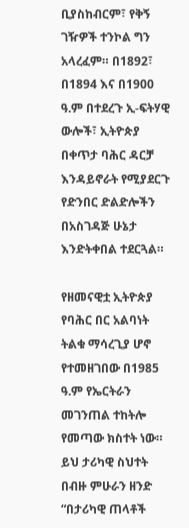ቢያስከብርም፣ የቅኝ ገዥዎች ተንኮል ግን አላረፈም። በ1892፣ በ1894 እና በ1900 ዓ.ም በተደረጉ ኢ-ፍትሃዊ ውሎች፣ ኢትዮጵያ በቀጥታ ባሕር ዳርቻ እንዳይኖራት የሚያደርጉ የድንበር ድልድሎችን በአስገዳጅ ሁኔታ እንድትቀበል ተደርጓል።

የዘመናዊቷ ኢትዮጵያ የባሕር በር አልባነት ትልቁ ማሳረጊያ ሆኖ የተመዘገበው በ1985 ዓ.ም የኤርትራን መገንጠል ተከትሎ የመጣው ክስተት ነው። ይህ ታሪካዊ ስህተት በብዙ ምሁራን ዘንድ “በታሪካዊ ጠላቶች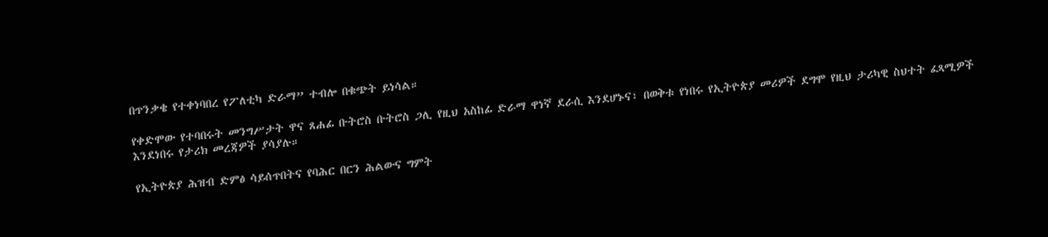በጥንቃቄ የተቀነባበረ የፖለቲካ ድራማ” ተብሎ በቁጭት ይነሳል።

የቀድሞው የተባበሩት መንግሥታት ዋና ጸሐፊ ቡትሮስ ቡትሮስ ጋሊ የዚህ አስከፊ ድራማ ዋነኛ ደራሲ እንደሆኑና፣ በወቅቱ የነበሩ የኢትዮጵያ መሪዎች ደግሞ የዚህ ታሪካዊ ስህተት ፈጻሚዎች እንደነበሩ የታሪክ መረጃዎች ያሳያሉ።

የኢትዮጵያ ሕዝብ ድምፅ ሳይሰጥበትና የባሕር በርን ሕልውና ግምት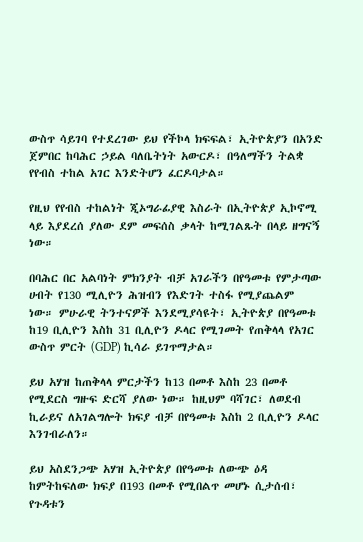ውስጥ ሳይገባ የተደረገው ይህ የችኮላ ክፍፍል፣ ኢትዮጵያን በአንድ ጀምበር ከባሕር ኃይል ባለቤትነት አውርዶ፣ በዓለማችን ትልቋ የየብስ ተከል አገር እንድትሆን ፈርዶባታል።

የዚህ የየብስ ተከልነት ጂኦግራፊያዊ እስራት በኢትዮጵያ ኢኮኖሚ ላይ እያደረሰ ያለው ደም መፍሰስ ቃላት ከሚገልጹት በላይ ዘግናኝ ነው።

በባሕር በር አልባነት ምክንያት ብቻ አገራችን በየዓመቱ የምታጣው ሀብት የ130 ሚሊዮን ሕዝብን የእድገት ተስፋ የሚያጨልም ነው። ምሁራዊ ትንተናዎች እንደሚያሳዩት፣ ኢትዮጵያ በየዓመቱ ከ19 ቢሊዮን እስከ 31 ቢሊዮን ዶላር የሚገመት የጠቅላላ የአገር ውስጥ ምርት (GDP) ኪሳራ ይገጥማታል።

ይህ አሃዝ ከጠቅላላ ምርታችን ከ13 በመቶ እስከ 23 በመቶ የሚደርስ ግዙፍ ድርሻ ያለው ነው። ከዚህም ባሻገር፣ ለወደብ ኪራይና ለአገልግሎት ክፍያ ብቻ በየዓመቱ እስከ 2 ቢሊዮን ዶላር እንገብራለን።

ይህ አስደንጋጭ አሃዝ ኢትዮጵያ በየዓመቱ ለውጭ ዕዳ ከምትከፍለው ክፍያ በ193 በመቶ የሚበልጥ መሆኑ ሲታሰብ፣ የጉዳቱን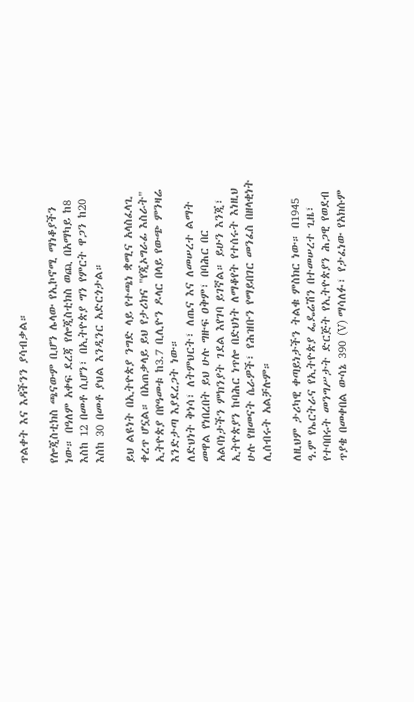ጥልቀት እና እዳችንን ያሳብቃል።

የሎጂስቲክስ ጫናውም ቢሆን ሌላው የኢኮኖሚ ማነቆያችን ነው። በዓለም አቀፍ ደረጃ የሎጂስቲክስ ወጪ በአማካይ ከ8 እስከ 12 በመቶ ሲሆን፣ በኢትዮጵያ ግን የምርት ዋጋን ከ20 እስከ 30 በመቶ ያህል እንዲንር አድርጎታል።

ይህ ልዩነት በኢትዮጵያ ንግድ ላይ የተጫነ ቋሚና አላስፈላጊ ቀረጥ ሆኗል። በአጠቃላይ ይህ የታሪክና "የጂኦግራፊ እስራት" ኢትዮጵያ በየዓመቱ ከ3.7 ቢሊዮን ዶላር በላይ የውጭ ምንዛሬ እንድታጣ እያደረጋት ነው።
ለድህነት ቅነሳ፣ ለትምህርት፣ ለጤና እና ለመሠረተ ልማት መዋል የነበረበት ይህ ሁሉ ግዙፍ ዐቅም፣ በባሕር በር አልባነታችን ምክንያት ገደል እየገባ ይገኛል። ይሁን እንጂ፣ ኢትዮጵያን ከባሕር ነጥሎ በድህነት ለማቆየት የተሰሩት እነዚህ ሁሉ የዘመናት ሴራዎች፣ የሕዝቡን የማይበገር መንፈስ በዘላቂነት ሊሰብሩት አልቻሉም።

ለዚህም ታሪካዊ ቀጣይነታችን ትልቁ ምስክር ነው። በ1945 ዓ.ም የኤርትራና የኢትዮጵያ ፌዴሬሽን በተመሠረተ ጊዜ፣ የተባበሩት መንግሥታት ድርጅት የኢትዮጵያን ሕጋዊ የወደብ ጥያቄ በመቀበል ውሳኔ 390 (V) ማሳለፉ፣ የታፈነው የአክሱም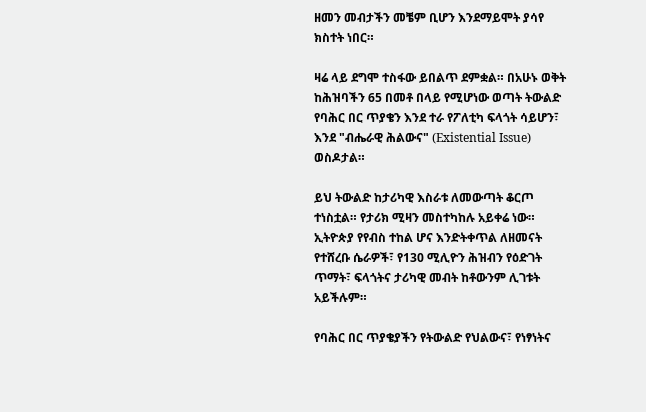ዘመን መብታችን መቼም ቢሆን እንደማይሞት ያሳየ ክስተት ነበር።

ዛሬ ላይ ደግሞ ተስፋው ይበልጥ ደምቋል። በአሁኑ ወቅት ከሕዝባችን 65 በመቶ በላይ የሚሆነው ወጣት ትውልድ የባሕር በር ጥያቄን እንደ ተራ የፖለቲካ ፍላጎት ሳይሆን፣ እንደ "ብሔራዊ ሕልውና" (Existential Issue) ወስዶታል።

ይህ ትውልድ ከታሪካዊ እስራቱ ለመውጣት ቆርጦ ተነስቷል። የታሪክ ሚዛን መስተካከሉ አይቀሬ ነው። ኢትዮጵያ የየብስ ተከል ሆና እንድትቀጥል ለዘመናት የተሸረቡ ሴራዎች፣ የ130 ሚሊዮን ሕዝብን የዕድገት ጥማት፣ ፍላጎትና ታሪካዊ መብት ከቶውንም ሊገቱት አይችሉም።

የባሕር በር ጥያቄያችን የትውልድ የህልውና፣ የነፃነትና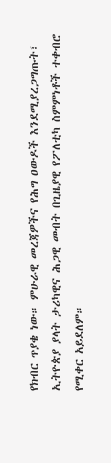የክብር ጥያቄ ነው። ምሁራዊ መረጃዎችና የሕግ ዐውዶች እንደሚያረጋግጡት፣ ኢትዮጵያ ያላት ታሪካዊና ሕጋዊ መብት በጊዜያዊ የፖለቲካ ስምምነቶች ተቀብሮ የሚቀር አይደለም።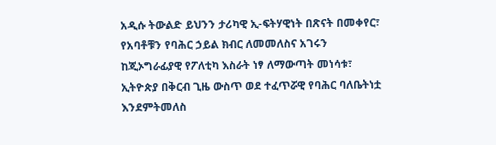አዲሱ ትውልድ ይህንን ታሪካዊ ኢ-ፍትሃዊነት በጽናት በመቀየር፣ የአባቶቹን የባሕር ኃይል ክብር ለመመለስና አገሩን ከጂኦግራፊያዊ የፖለቲካ እስራት ነፃ ለማውጣት መነሳቱ፣ ኢትዮጵያ በቅርብ ጊዜ ውስጥ ወደ ተፈጥሯዊ የባሕር ባለቤትነቷ እንደምትመለስ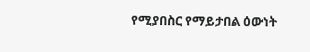የሚያበስር የማይታበል ዕውነት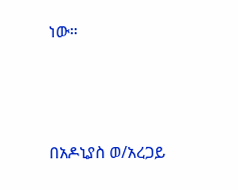ነው።



በአዶኒያስ ወ/አረጋይ